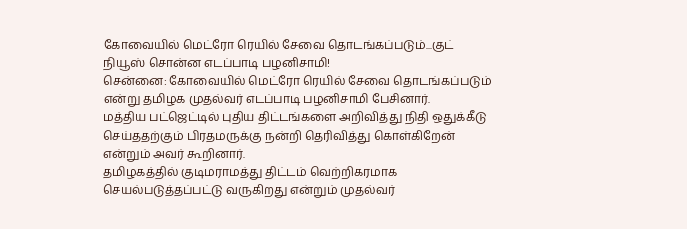கோவையில் மெட்ரோ ரெயில் சேவை தொடங்கப்படும்...குட் நியூஸ் சொன்ன எடப்பாடி பழனிசாமி!
சென்னை: கோவையில் மெட்ரோ ரெயில் சேவை தொடங்கப்படும் என்று தமிழக முதல்வர் எடப்பாடி பழனிசாமி பேசினார்.
மத்திய பட்ஜெட்டில் புதிய திட்டங்களை அறிவித்து நிதி ஒதுக்கீடு செய்ததற்கும் பிரதமருக்கு நன்றி தெரிவித்து கொள்கிறேன் என்றும் அவர் கூறினார்.
தமிழகத்தில் குடிமராமத்து திட்டம் வெற்றிகரமாக செயல்படுத்தப்பட்டு வருகிறது என்றும் முதல்வர்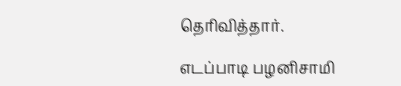தெரிவித்தார்.

எடப்பாடி பழனிசாமி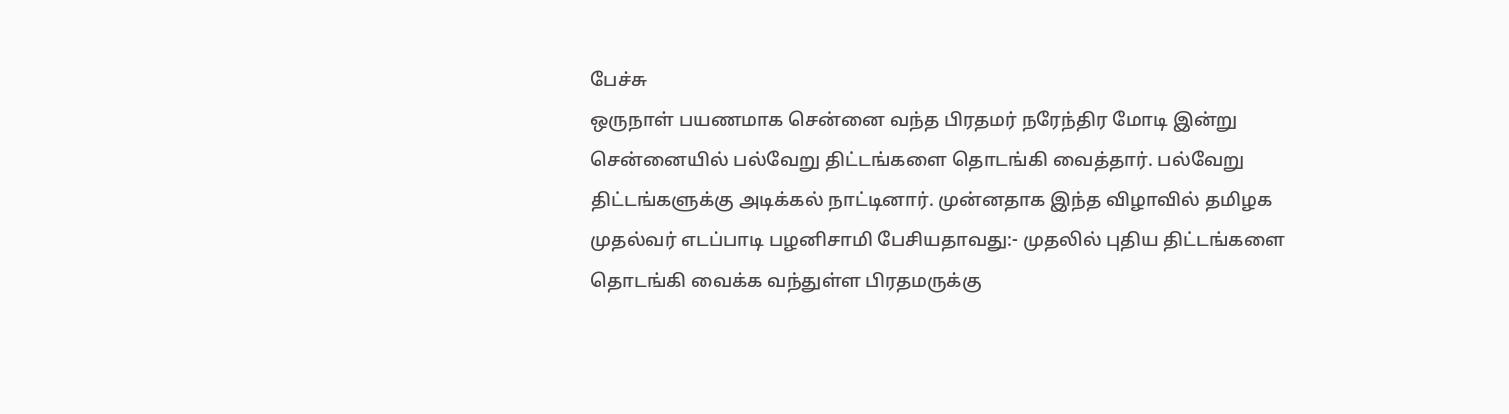பேச்சு
ஒருநாள் பயணமாக சென்னை வந்த பிரதமர் நரேந்திர மோடி இன்று சென்னையில் பல்வேறு திட்டங்களை தொடங்கி வைத்தார். பல்வேறு திட்டங்களுக்கு அடிக்கல் நாட்டினார். முன்னதாக இந்த விழாவில் தமிழக முதல்வர் எடப்பாடி பழனிசாமி பேசியதாவது:- முதலில் புதிய திட்டங்களை தொடங்கி வைக்க வந்துள்ள பிரதமருக்கு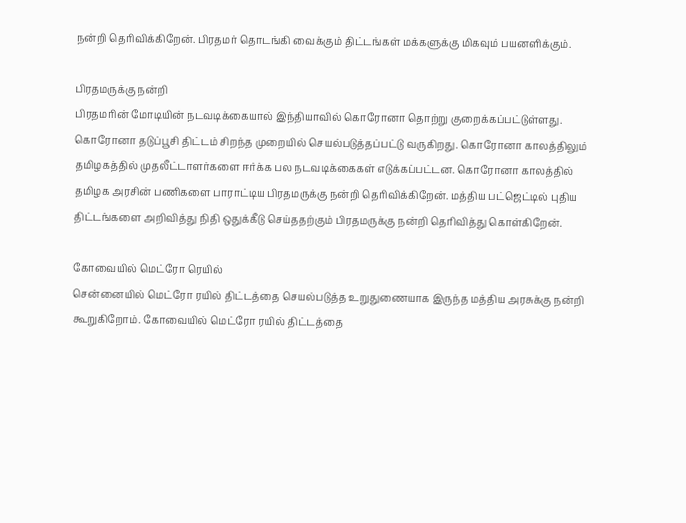நன்றி தெரிவிக்கிறேன். பிரதமர் தொடங்கி வைக்கும் திட்டங்கள் மக்களுக்கு மிகவும் பயனளிக்கும்.

பிரதமருக்கு நன்றி
பிரதமரின் மோடியின் நடவடிக்கையால் இந்தியாவில் கொரோனா தொற்று குறைக்கப்பட்டுள்ளது. கொரோனா தடுப்பூசி திட்டம் சிறந்த முறையில் செயல்படுத்தப்பட்டு வருகிறது. கொரோனா காலத்திலும் தமிழகத்தில் முதலீட்டாளர்களை ஈர்க்க பல நடவடிக்கைகள் எடுக்கப்பட்டன. கொரோனா காலத்தில் தமிழக அரசின் பணிகளை பாராட்டிய பிரதமருக்கு நன்றி தெரிவிக்கிறேன். மத்திய பட்ஜெட்டில் புதிய திட்டங்களை அறிவித்து நிதி ஒதுக்கீடு செய்ததற்கும் பிரதமருக்கு நன்றி தெரிவித்து கொள்கிறேன்.

கோவையில் மெட்ரோ ரெயில்
சென்னையில் மெட்ரோ ரயில் திட்டத்தை செயல்படுத்த உறுதுணையாக இருந்த மத்திய அரசுக்கு நன்றி கூறுகிறோம். கோவையில் மெட்ரோ ரயில் திட்டத்தை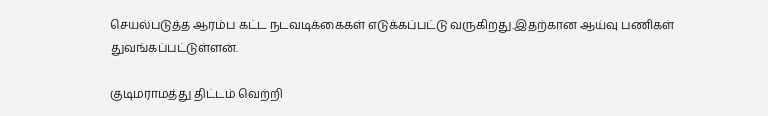செயல்படுத்த ஆரம்ப கட்ட நடவடிக்கைகள் எடுக்கப்பட்டு வருகிறது.இதற்கான ஆய்வு பணிகள் துவங்கப்பட்டுள்ளன.

குடிமராமத்து திட்டம் வெற்றி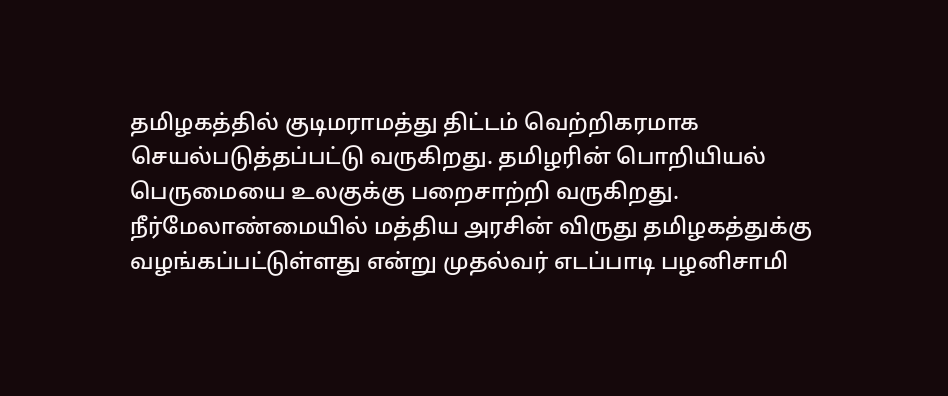தமிழகத்தில் குடிமராமத்து திட்டம் வெற்றிகரமாக செயல்படுத்தப்பட்டு வருகிறது. தமிழரின் பொறியியல் பெருமையை உலகுக்கு பறைசாற்றி வருகிறது. நீர்மேலாண்மையில் மத்திய அரசின் விருது தமிழகத்துக்கு வழங்கப்பட்டுள்ளது என்று முதல்வர் எடப்பாடி பழனிசாமி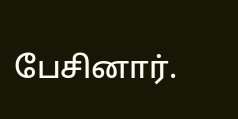பேசினார்.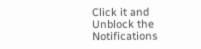Click it and Unblock the Notifications